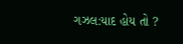ગઝલ:યાદ હોય તો ?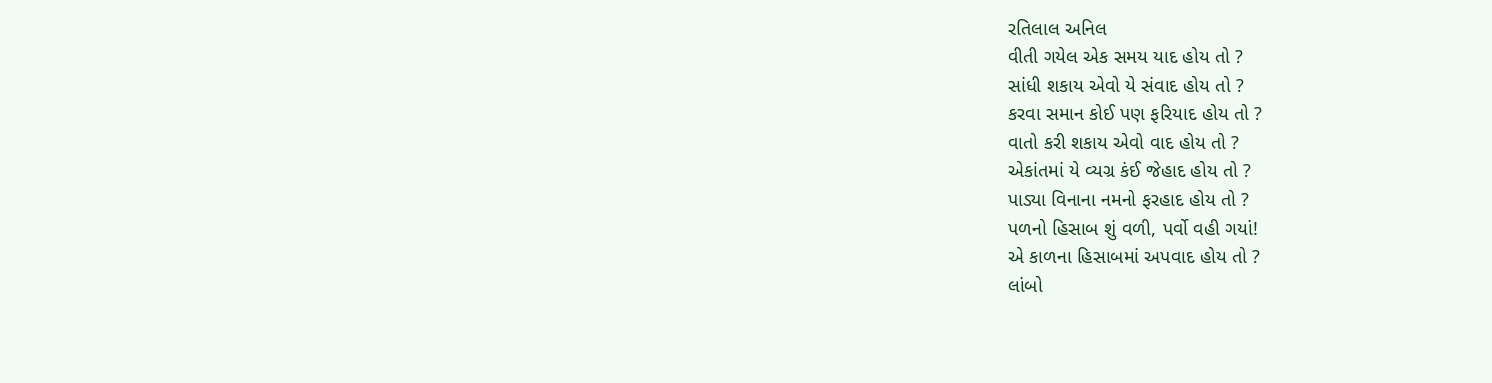રતિલાલ અનિલ
વીતી ગયેલ એક સમય યાદ હોય તો ?
સાંધી શકાય એવો યે સંવાદ હોય તો ?
કરવા સમાન કોઈ પણ ફરિયાદ હોય તો ?
વાતો કરી શકાય એવો વાદ હોય તો ?
એકાંતમાં યે વ્યગ્ર કંઈ જેહાદ હોય તો ?
પાડ્યા વિનાના નમનો ફરહાદ હોય તો ?
પળનો હિસાબ શું વળી, પર્વો વહી ગયાં!
એ કાળના હિસાબમાં અપવાદ હોય તો ?
લાંબો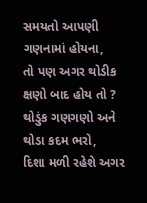સમયતો આપણી ગણનામાં હોયના,
તો પણ અગર થોડીક ક્ષણો બાદ હોય તો ?
થોડુંક ગણગણો અને થોડા કદમ ભરો,
દિશા મળી રહેશે અગર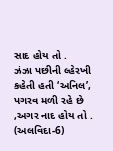સાદ હોય તો .
ઝંઝા પછીની લ્હેરખી કહેતી હતી ‘અનિલ’,
પગરવ મળી રહે છે ,અગર નાદ હોય તો .
(અલવિદા-6)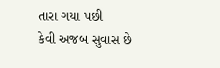તારા ગયા પછી
કેવી અજબ સુવાસ છે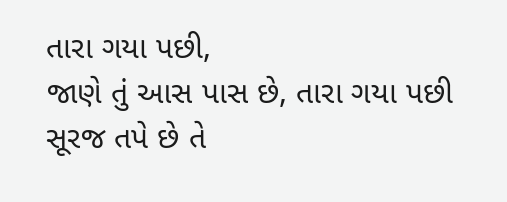તારા ગયા પછી,
જાણે તું આસ પાસ છે, તારા ગયા પછી
સૂરજ તપે છે તે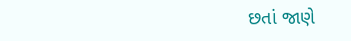છતાં જાણે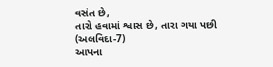વસંત છે,
તારો હવામાં શ્વાસ છે, તારા ગયા પછી
(અલવિદા-7)
આપના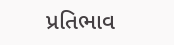પ્રતિભાવ